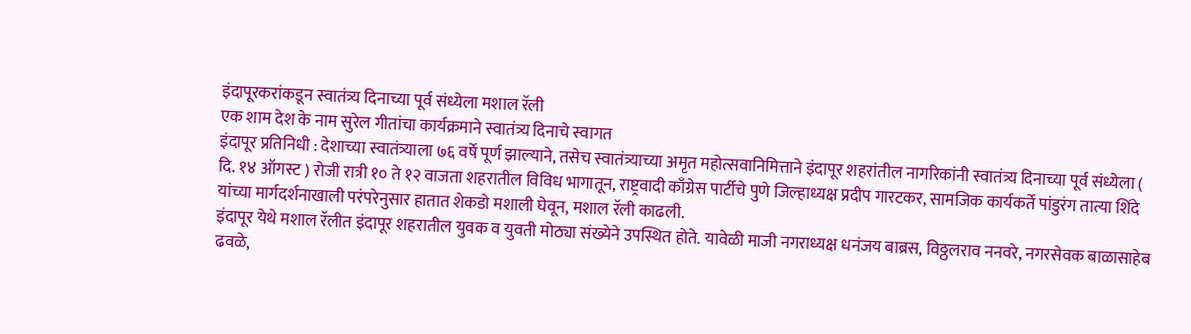इंदापूरकरांकडून स्वातंत्र्य दिनाच्या पूर्व संध्येला मशाल रॅली
एक शाम देश के नाम सुरेल गीतांचा कार्यक्रमाने स्वातंत्र्य दिनाचे स्वागत
इंदापूर प्रतिनिधी : देशाच्या स्वातंत्र्याला ७६ वर्षे पूर्ण झाल्याने, तसेच स्वातंत्र्याच्या अमृत महोत्सवानिमित्ताने इंदापूर शहरांतील नागरिकांनी स्वातंत्र्य दिनाच्या पूर्व संध्येला ( दि. १४ ऑगस्ट ) रोजी रात्री १० ते १२ वाजता शहरातील विविध भागातून, राष्ट्रवादी काँग्रेस पार्टीचे पुणे जिल्हाध्यक्ष प्रदीप गारटकर, सामजिक कार्यकर्ते पांडुरंग तात्या शिंदे यांच्या मार्गदर्शनाखाली परंपरेनुसार हातात शेकडो मशाली घेवून, मशाल रॅली काढली.
इंदापूर येथे मशाल रॅलीत इंदापूर शहरातील युवक व युवती मोठ्या संख्येने उपस्थित होते. यावेळी माजी नगराध्यक्ष धनंजय बाब्रस, विठ्ठलराव ननवरे, नगरसेवक बाळासाहेब ढवळे,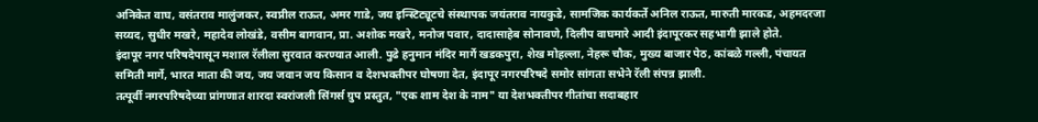अनिकेत वाघ, वसंतराव मालुंजकर, स्वप्नील राऊत, अमर गाडे, जय इन्स्टिट्यूटचे संस्थापक जयंतराव नायकुडे, सामजिक कार्यकर्ते अनिल राऊत, मारुती मारकड, अहमदरजा सय्यद, सुधीर मखरे, महादेव लोखंडे, वसीम बागवान, प्रा. अशोक मखरे, मनोज पवार, दादासाहेब सोनावणे, दिलीप वाघमारे आदी इंदापूरकर सहभागी झाले होते.
इंदापूर नगर परिषदेपासून मशाल रॅलीला सुरवात करण्यात आली. पुढे हनुमान मंदिर मार्गे खडकपुरा, शेख मोहल्ला, नेहरू चौक, मुख्य बाजार पेठ, कांबळे गल्ली, पंचायत समिती मार्गे, भारत माता की जय, जय जवान जय किसान व देशभक्तीपर घोषणा देत, इंदापूर नगरपरिषदे समोर सांगता सभेने रॅली संपन्न झाली.
तत्पूर्वी नगरपरिषदेच्या प्रांगणात शारदा स्वरांजली सिंगर्स ग्रुप प्रस्तुत, "एक शाम देश के नाम" या देशभक्तीपर गीतांचा सदाबहार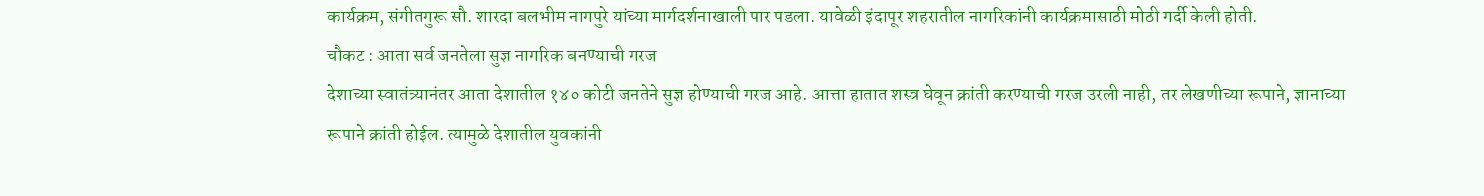कार्यक्रम, संगीतगुरू सौ. शारदा बलभीम नागपुरे यांच्या मार्गदर्शनाखाली पार पडला. यावेळी इंदापूर शहरातील नागरिकांनी कार्यक्रमासाठी मोठी गर्दी केली होती.
चौकट : आता सर्व जनतेला सुज्ञ नागरिक बनण्याची गरज
देशाच्या स्वातंत्र्यानंतर आता देशातील १४० कोटी जनतेने सुज्ञ होण्याची गरज आहे. आत्ता हातात शस्त्र घेवून क्रांती करण्याची गरज उरली नाही, तर लेखणीच्या रूपाने, ज्ञानाच्या रूपाने क्रांती होईल. त्यामुळे देशातील युवकांनी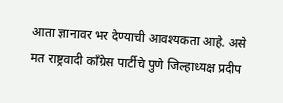आता ज्ञानावर भर देण्याची आवश्यकता आहे. असे मत राष्ट्रवादी काँग्रेस पार्टीचे पुणे जिल्हाध्यक्ष प्रदीप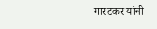गारटकर यांनी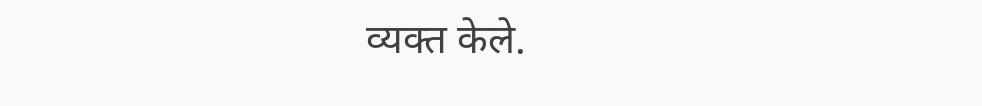व्यक्त केले.